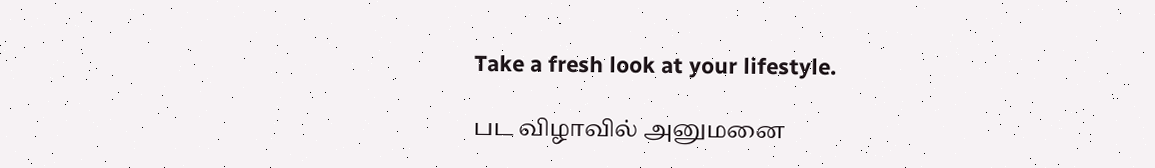Take a fresh look at your lifestyle.

பட விழாவில் அனுமனை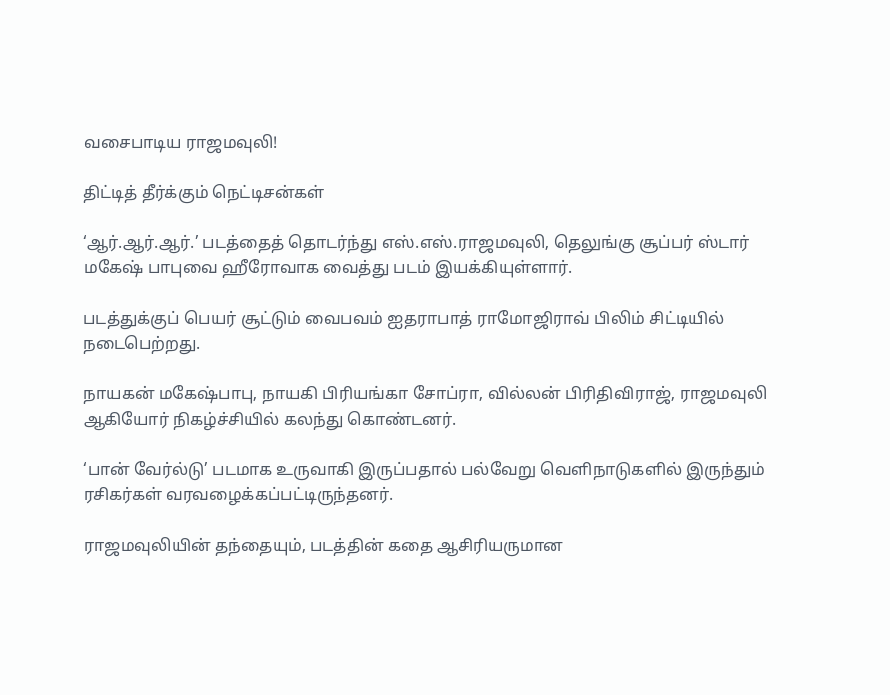வசைபாடிய ராஜமவுலி!

திட்டித் தீர்க்கும் நெட்டிசன்கள்

‘ஆர்.ஆர்.ஆர்.’ படத்தைத் தொடர்ந்து எஸ்.எஸ்.ராஜமவுலி, தெலுங்கு சூப்பர் ஸ்டார் மகேஷ் பாபுவை ஹீரோவாக வைத்து படம் இயக்கியுள்ளார்.

படத்துக்குப் பெயர் சூட்டும் வைபவம் ஐதராபாத் ராமோஜிராவ் பிலிம் சிட்டியில் நடைபெற்றது.

நாயகன் மகேஷ்பாபு, நாயகி பிரியங்கா சோப்ரா, வில்லன் பிரிதிவிராஜ், ராஜமவுலி ஆகியோர் நிகழ்ச்சியில் கலந்து கொண்டனர்.

‘பான் வேர்ல்டு’ படமாக உருவாகி இருப்பதால் பல்வேறு வெளிநாடுகளில் இருந்தும் ரசிகர்கள் வரவழைக்கப்பட்டிருந்தனர்.

ராஜமவுலியின் தந்தையும், படத்தின் கதை ஆசிரியருமான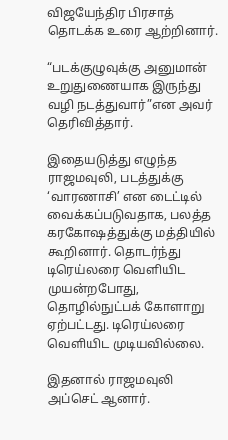விஜயேந்திர பிரசாத் தொடக்க உரை ஆற்றினார்.

“படக்குழுவுக்கு அனுமான் உறுதுணையாக இருந்து வழி நடத்துவார்”என அவர் தெரிவித்தார்.

இதையடுத்து எழுந்த ராஜமவுலி, படத்துக்கு ‘வாரணாசி’ என டைட்டில் வைக்கப்படுவதாக, பலத்த கரகோஷத்துக்கு மத்தியில் கூறினார். தொடர்ந்து டிரெய்லரை வெளியிட முயன்றபோது, தொழில்நுட்பக் கோளாறு ஏற்பட்டது. டிரெய்லரை வெளியிட முடியவில்லை.

இதனால் ராஜமவுலி அப்செட் ஆனார்.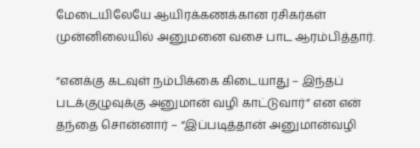மேடையிலேயே ஆயிரக்கணக்கான ரசிகர்கள் முன்னிலையில் அனுமனை வசை பாட ஆரம்பித்தார்.

“எனக்கு கடவுள் நம்பிக்கை கிடையாது – இந்தப் படக்குழுவுக்கு அனுமான் வழி காட்டுவார்” என என் தந்தை சொன்னார் – “இப்படித்தான் அனுமான்வழி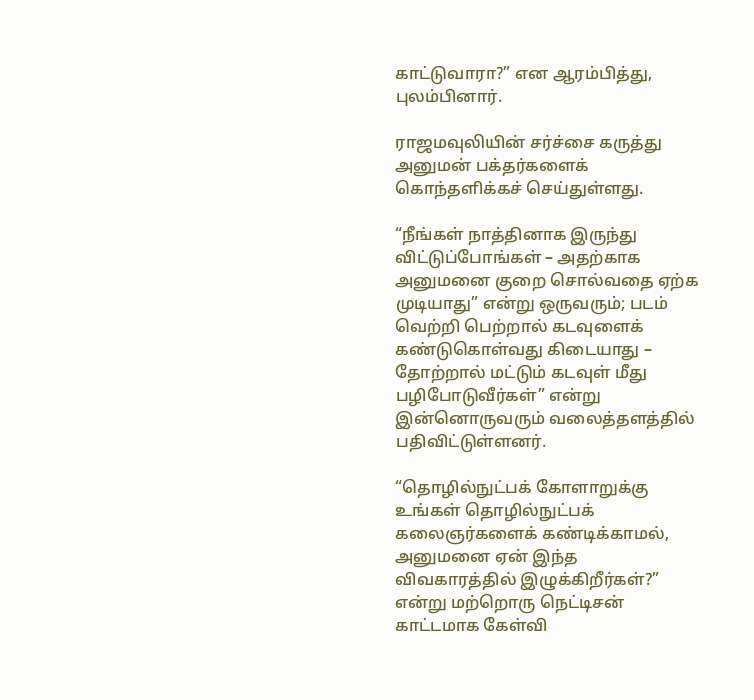காட்டுவாரா?” என ஆரம்பித்து, புலம்பினார்.

ராஜமவுலியின் சர்ச்சை கருத்து அனுமன் பக்தர்களைக் கொந்தளிக்கச் செய்துள்ளது.

“நீங்கள் நாத்தினாக இருந்து விட்டுப்போங்கள் – அதற்காக அனுமனை குறை சொல்வதை ஏற்க முடியாது” என்று ஒருவரும்; படம் வெற்றி பெற்றால் கடவுளைக் கண்டுகொள்வது கிடையாது – தோற்றால் மட்டும் கடவுள் மீது பழிபோடுவீர்கள்” என்று இன்னொருவரும் வலைத்தளத்தில் பதிவிட்டுள்ளனர்.

“தொழில்நுட்பக் கோளாறுக்கு உங்கள் தொழில்நுட்பக் கலைஞர்களைக் கண்டிக்காமல், அனுமனை ஏன் இந்த விவகாரத்தில் இழுக்கிறீர்கள்?” என்று மற்றொரு நெட்டிசன் காட்டமாக கேள்வி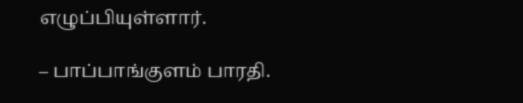எழுப்பியுள்ளார்.

– பாப்பாங்குளம் பாரதி.